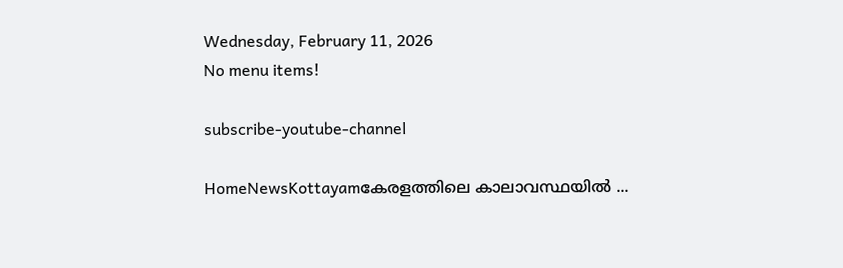Wednesday, February 11, 2026
No menu items!

subscribe-youtube-channel

HomeNewsKottayamകേരളത്തിലെ കാലാവസ്ഥയിൽ ...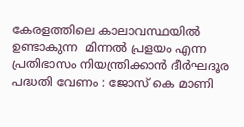കേരളത്തിലെ കാലാവസ്ഥയിൽ  ഉണ്ടാകുന്ന  മിന്നൽ പ്രളയം എന്ന പ്രതിഭാസം നിയന്ത്രിക്കാൻ ദീർഘദൂര പദ്ധതി വേണം : ജോസ് കെ മാണി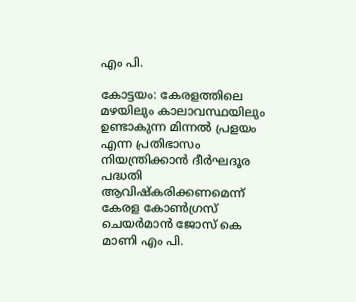എം പി.

കോട്ടയം: കേരളത്തിലെ മഴയിലും കാലാവസ്ഥയിലും ഉണ്ടാകുന്ന മിന്നൽ പ്രളയം എന്ന പ്രതിഭാസം നിയന്ത്രിക്കാൻ ദീർഘദൂര പദ്ധതി ആവിഷ്കരിക്കണമെന്ന് കേരള കോൺഗ്രസ് ചെയർമാൻ ജോസ് കെ മാണി എം പി.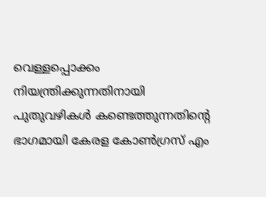വെള്ളപ്പൊക്കം നിയന്ത്രിക്കുന്നതിനായി പുതുവഴികൾ കണ്ടെത്തുന്നതിന്റെ ഭാഗമായി കേരള കോൺഗ്രസ് എം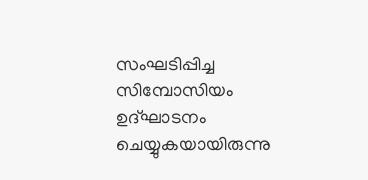സംഘടിപ്പിച്ച സിമ്പോസിയം ഉദ്ഘാടനം ചെയ്യുകയായിരുന്നു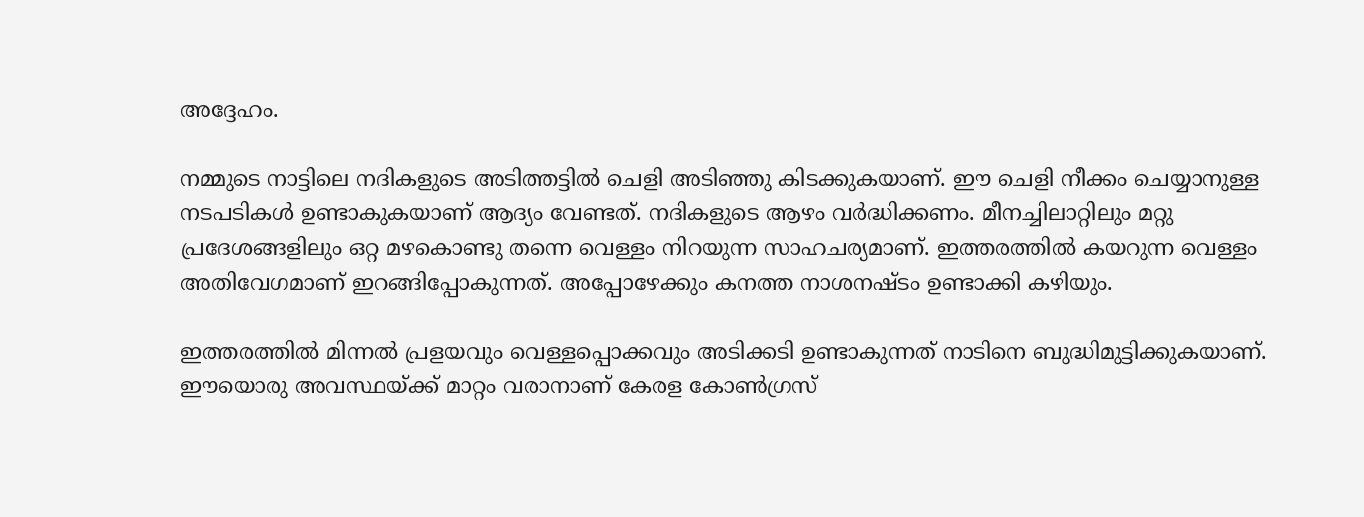അദ്ദേഹം.

നമ്മുടെ നാട്ടിലെ നദികളുടെ അടിത്തട്ടിൽ ചെളി അടിഞ്ഞു കിടക്കുകയാണ്. ഈ ചെളി നീക്കം ചെയ്യാനുള്ള നടപടികൾ ഉണ്ടാകുകയാണ് ആദ്യം വേണ്ടത്. നദികളുടെ ആഴം വർദ്ധിക്കണം. മീനച്ചിലാറ്റിലും മറ്റു പ്രദേശങ്ങളിലും ഒറ്റ മഴകൊണ്ടു തന്നെ വെള്ളം നിറയുന്ന സാഹചര്യമാണ്. ഇത്തരത്തിൽ കയറുന്ന വെള്ളം അതിവേഗമാണ് ഇറങ്ങിപ്പോകുന്നത്. അപ്പോഴേക്കും കനത്ത നാശനഷ്ടം ഉണ്ടാക്കി കഴിയും.

ഇത്തരത്തിൽ മിന്നൽ പ്രളയവും വെള്ളപ്പൊക്കവും അടിക്കടി ഉണ്ടാകുന്നത് നാടിനെ ബുദ്ധിമുട്ടിക്കുകയാണ്. ഈയൊരു അവസ്ഥയ്ക്ക് മാറ്റം വരാനാണ് കേരള കോൺഗ്രസ്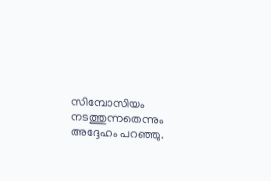സിമ്പോസിയം നടത്തുന്നതെന്നും അദ്ദേഹം പറഞ്ഞു.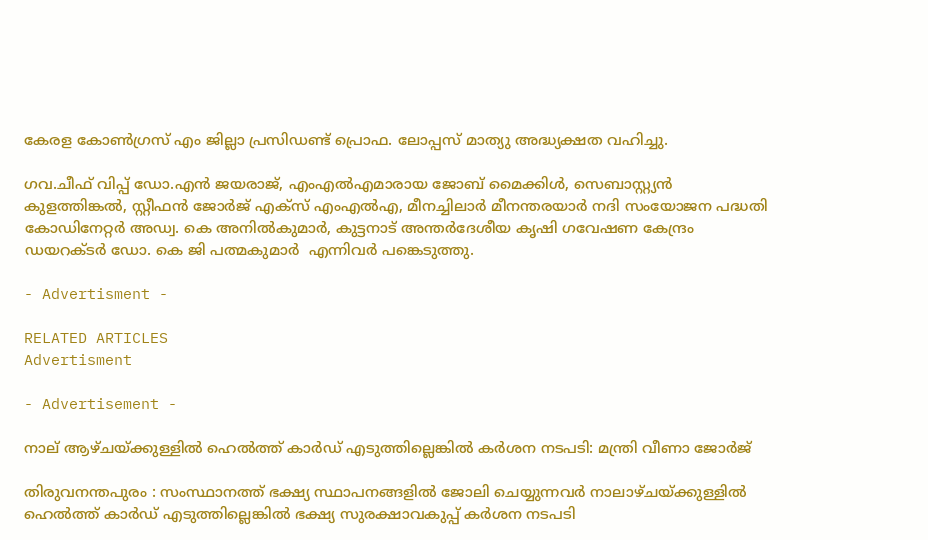കേരള കോൺഗ്രസ് എം ജില്ലാ പ്രസിഡണ്ട് പ്രൊഫ. ലോപ്പസ് മാത്യു അദ്ധ്യക്ഷത വഹിച്ചു.

ഗവ.ചീഫ് വിപ്പ് ഡോ.എൻ ജയരാജ്, എംഎൽഎമാരായ ജോബ് മൈക്കിൾ, സെബാസ്റ്റ്യൻ കുളത്തിങ്കൽ, സ്റ്റീഫൻ ജോർജ് എക്സ് എംഎൽഎ, മീനച്ചിലാർ മീനന്തരയാർ നദി സംയോജന പദ്ധതി കോഡിനേറ്റർ അഡ്വ. കെ അനിൽകുമാർ, കുട്ടനാട് അന്തർദേശീയ കൃഷി ഗവേഷണ കേന്ദ്രം ഡയറക്ടർ ഡോ. കെ ജി പത്മകുമാർ  എന്നിവർ പങ്കെടുത്തു.

- Advertisment -

RELATED ARTICLES
Advertisment

- Advertisement -

നാല് ആഴ്ചയ്ക്കുള്ളിൽ ഹെൽത്ത് കാർഡ് എടുത്തില്ലെങ്കിൽ കർശന നടപടി: മന്ത്രി വീണാ ജോർജ്

തിരുവനന്തപുരം : സംസ്ഥാനത്ത് ഭക്ഷ്യ സ്ഥാപനങ്ങളിൽ ജോലി ചെയ്യുന്നവർ നാലാഴ്ചയ്ക്കുള്ളിൽ ഹെൽത്ത് കാർഡ് എടുത്തില്ലെങ്കിൽ ഭക്ഷ്യ സുരക്ഷാവകുപ്പ് കർശന നടപടി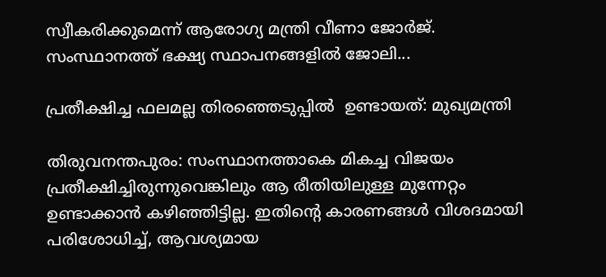സ്വീകരിക്കുമെന്ന് ആരോഗ്യ മന്ത്രി വീണാ ജോർജ്. സംസ്ഥാനത്ത് ഭക്ഷ്യ സ്ഥാപനങ്ങളിൽ ജോലി...

പ്രതീക്ഷിച്ച ഫലമല്ല തിരഞ്ഞെടുപ്പിൽ  ഉണ്ടായത്: മുഖ്യമന്ത്രി

തിരുവനന്തപുരം: സംസ്ഥാനത്താകെ മികച്ച വിജയം പ്രതീക്ഷിച്ചിരുന്നുവെങ്കിലും ആ രീതിയിലുള്ള മുന്നേറ്റം ഉണ്ടാക്കാന്‍ കഴിഞ്ഞിട്ടില്ല. ഇതിന്റെ കാരണങ്ങള്‍ വിശദമായി പരിശോധിച്ച്, ആവശ്യമായ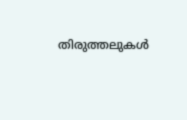തിരുത്തലുകള്‍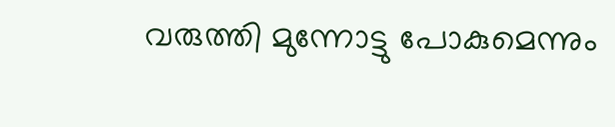വരുത്തി മുന്നോട്ടു പോകുമെന്നും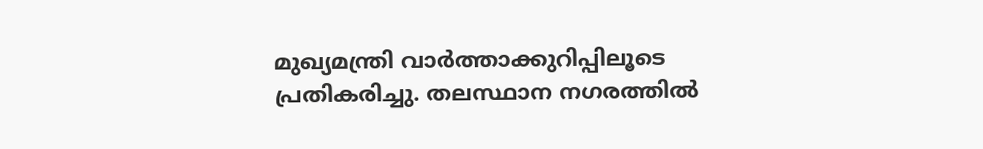മുഖ്യമന്ത്രി വാർത്താക്കുറിപ്പിലൂടെ പ്രതികരിച്ചു. തലസ്ഥാന നഗരത്തില്‍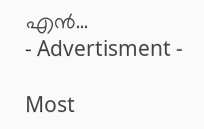എന്‍...
- Advertisment -

Most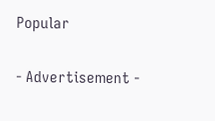Popular

- Advertisement -